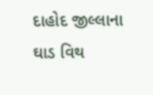દાહોદ જીલ્લાના ઘાડ વિથ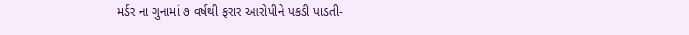મર્ડર ના ગુનામાં ૭ વર્ષથી ફરાર આરોપીને પકડી પાડતી-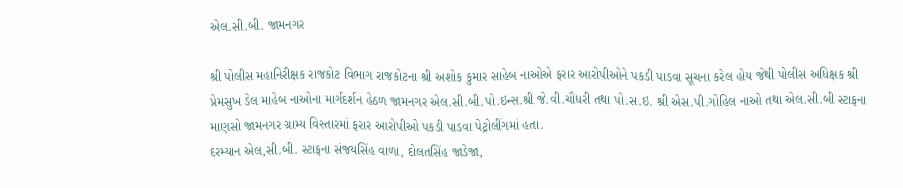એલ.સી.બી. જામનગર

શ્રી પોલીસ મહાનિરીક્ષક રાજકોટ વિભાગ રાજકોટના શ્રી અશોક કુમાર સાહેબ નાઓએ ફરાર આરોપીઓને પકડી પાડવા સૂચના કરેલ હોય જેથી પોલીસ અધિક્ષક શ્રી પ્રેમસુખ ડેલ માહેબ નાઓના માર્ગદર્શન હેઠળ જામનગર એલ.સી.બી.પો.ઇન્સ.શ્રી જે.વી.ચૌધરી તથા પો.સ.ઇ. શ્રી એસ.પી.ગોહિલ નાઓ તથા એલ.સી.બી સ્ટાફના માણસો જામનગર ગ્રામ્ય વિસ્તારમાં ફરાર આરોપીઓ પકડી પાડવા પેટ્રોલીંગમાં હતા.
દરમ્યાન એલ,સી.બી. સ્ટાફના સંજયસિંહ વાળા, દોલતસિંહ જાડેજા,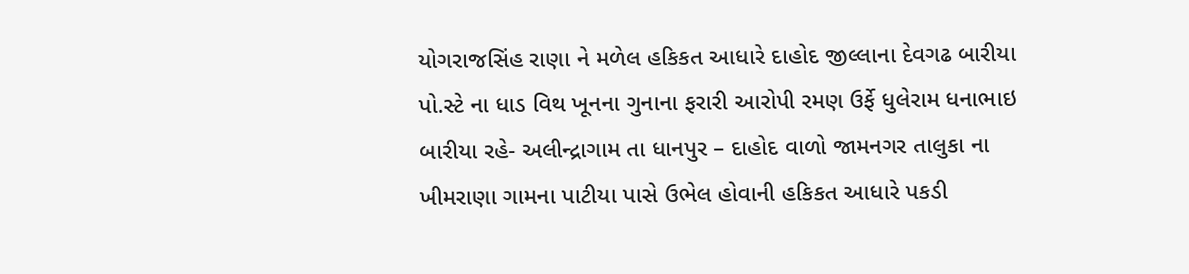યોગરાજસિંહ રાણા ને મળેલ હકિકત આધારે દાહોદ જીલ્લાના દેવગઢ બારીયા પો.સ્ટે ના ધાડ વિથ ખૂનના ગુનાના ફરારી આરોપી રમણ ઉર્ફે ધુલેરામ ધનાભાઇ બારીયા રહે- અલીન્દ્રાગામ તા ધાનપુર – દાહોદ વાળો જામનગર તાલુકા ના ખીમરાણા ગામના પાટીયા પાસે ઉભેલ હોવાની હકિકત આધારે પકડી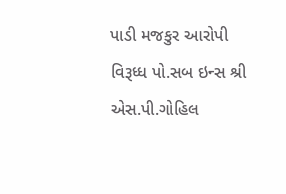પાડી મજકુર આરોપી વિરૂધ્ધ પો.સબ ઇન્સ શ્રી એસ.પી.ગોહિલ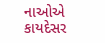નાઓએ કાયદેસર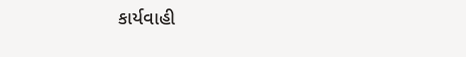કાર્યવાહી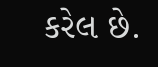કરેલ છે.